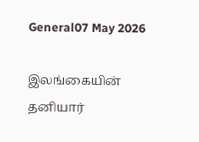General07 May 2026

இலங்கையின் தனியார்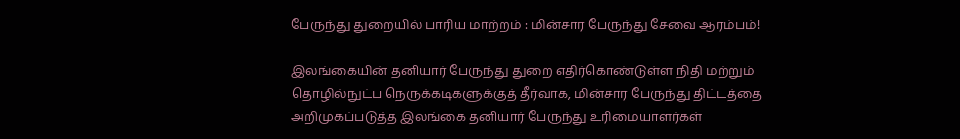பேருந்து துறையில் பாரிய மாற்றம் : மின்சார பேருந்து சேவை ஆரம்பம்!

இலங்கையின் தனியார் பேருந்து துறை எதிர்கொண்டுள்ள நிதி மற்றும் தொழில்நுட்ப நெருக்கடிகளுக்குத் தீர்வாக, மின்சார பேருந்து திட்டத்தை அறிமுகப்படுத்த இலங்கை தனியார் பேருந்து உரிமையாளர்கள்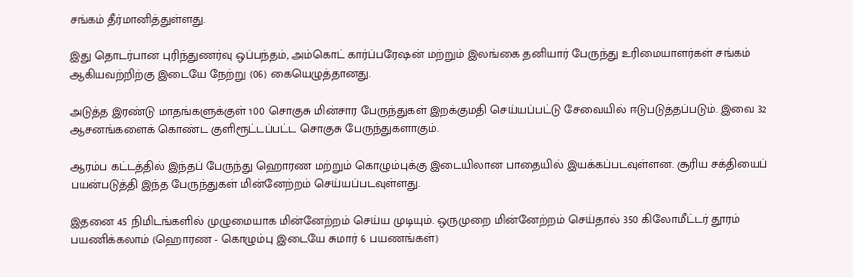சங்கம் தீர்மானித்துள்ளது.

இது தொடர்பான புரிந்துணர்வு ஒப்பந்தம், அம்கொட் கார்ப்பரேஷன் மற்றும் இலங்கை தனியார் பேருந்து உரிமையாளர்கள் சங்கம் ஆகியவற்றிற்கு இடையே நேற்று (06) கையெழுத்தானது.

அடுத்த இரண்டு மாதங்களுக்குள் 100 சொகுசு மின்சார பேருந்துகள் இறக்குமதி செய்யப்பட்டு சேவையில் ஈடுபடுத்தப்படும். இவை 32 ஆசனங்களைக் கொண்ட குளிரூட்டப்பட்ட சொகுசு பேருந்துகளாகும்.

ஆரம்ப கட்டத்தில் இந்தப் பேருந்து ஹொரண மற்றும் கொழும்புக்கு இடையிலான பாதையில் இயக்கப்படவுள்ளன. சூரிய சக்தியைப் பயன்படுத்தி இந்த பேருந்துகள் மின்னேற்றம் செய்யப்படவுள்ளது.

இதனை 45 நிமிடங்களில் முழுமையாக மின்னேற்றம் செய்ய முடியும். ஒருமுறை மின்னேற்றம் செய்தால் 350 கிலோமீட்டர் தூரம் பயணிக்கலாம் (ஹொரண - கொழும்பு இடையே சுமார் 6 பயணங்கள்)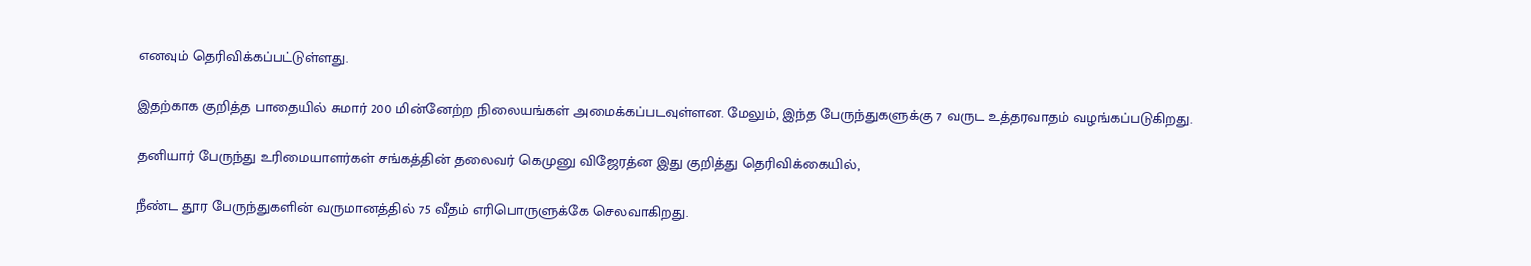எனவும் தெரிவிக்கப்பட்டுள்ளது.

இதற்காக குறித்த பாதையில் சுமார் 200 மின்னேற்ற நிலையங்கள் அமைக்கப்படவுள்ளன. மேலும், இந்த பேருந்துகளுக்கு 7 வருட உத்தரவாதம் வழங்கப்படுகிறது.

தனியார் பேருந்து உரிமையாளர்கள் சங்கத்தின் தலைவர் கெமுனு விஜேரத்ன இது குறித்து தெரிவிக்கையில்,

நீண்ட தூர பேருந்துகளின் வருமானத்தில் 75 வீதம் எரிபொருளுக்கே செலவாகிறது.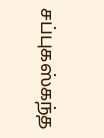சப்புகஸ்கந்த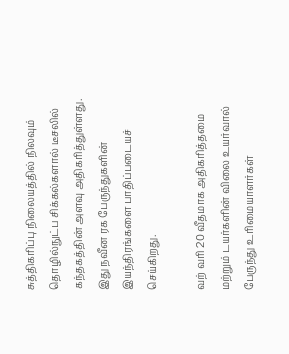சுத்திகரிப்பு நிலையத்தில் நிலவும் தொழில்நுட்ப சிக்கல்களால் டீசலில் கந்தகத்தின் அளவு அதிகரித்துள்ளது. இது நவீன ரக பேருந்துகளின் இயந்திரங்களை பாதிப்படையச் செய்கிறது.

வற் வரி 20 வீதமாக அதிகரித்தமை மற்றும் டயர்களின் விலை உயர்வால் பேருந்து உரிமையாளர்கள்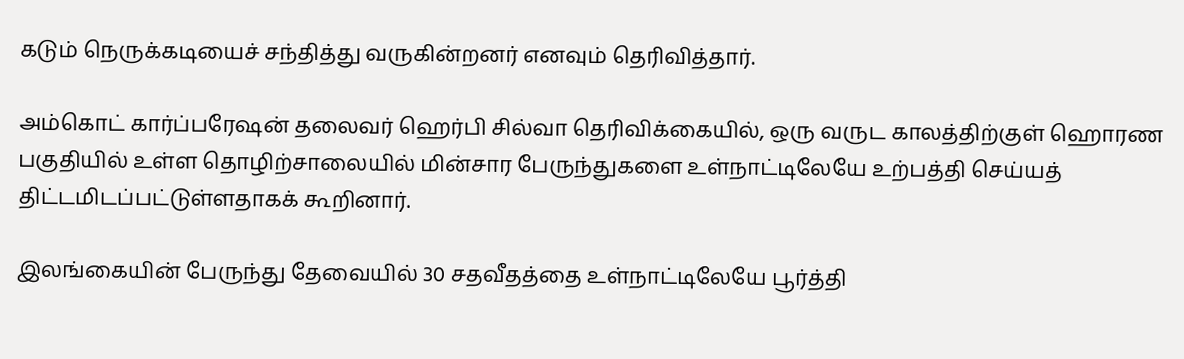கடும் நெருக்கடியைச் சந்தித்து வருகின்றனர் எனவும் தெரிவித்தார்.

அம்கொட் கார்ப்பரேஷன் தலைவர் ஹெர்பி சில்வா தெரிவிக்கையில், ஒரு வருட காலத்திற்குள் ஹொரண பகுதியில் உள்ள தொழிற்சாலையில் மின்சார பேருந்துகளை உள்நாட்டிலேயே உற்பத்தி செய்யத் திட்டமிடப்பட்டுள்ளதாகக் கூறினார்.

இலங்கையின் பேருந்து தேவையில் 30 சதவீதத்தை உள்நாட்டிலேயே பூர்த்தி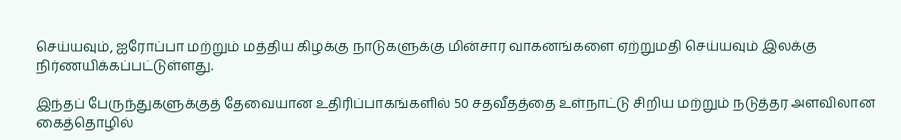செய்யவும், ஐரோப்பா மற்றும் மத்திய கிழக்கு நாடுகளுக்கு மின்சார வாகனங்களை ஏற்றுமதி செய்யவும் இலக்கு நிர்ணயிக்கப்பட்டுள்ளது.

இந்தப் பேருந்துகளுக்குத் தேவையான உதிரிப்பாகங்களில் 50 சதவீதத்தை உள்நாட்டு சிறிய மற்றும் நடுத்தர அளவிலான கைத்தொழில்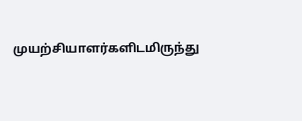முயற்சியாளர்களிடமிருந்து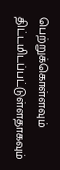பெற்றுக்கொள்ளவும் திட்டமிடப்பட்டுள்ளதாகவும்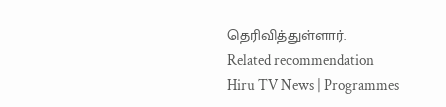தெரிவித்துள்ளார்.
Related recommendation
Hiru TV News | Programmes